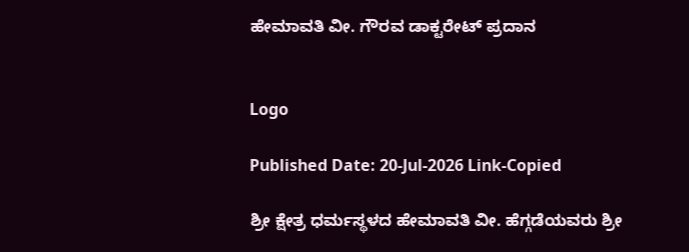ಹೇಮಾವತಿ ವೀ. ಗೌರವ ಡಾಕ್ಟರೇಟ್ ಪ್ರದಾನ


Logo

Published Date: 20-Jul-2026 Link-Copied

ಶ್ರೀ ಕ್ಷೇತ್ರ ಧರ್ಮಸ್ಥಳದ ಹೇಮಾವತಿ ವೀ. ಹೆಗ್ಗಡೆಯವರು ಶ್ರೀ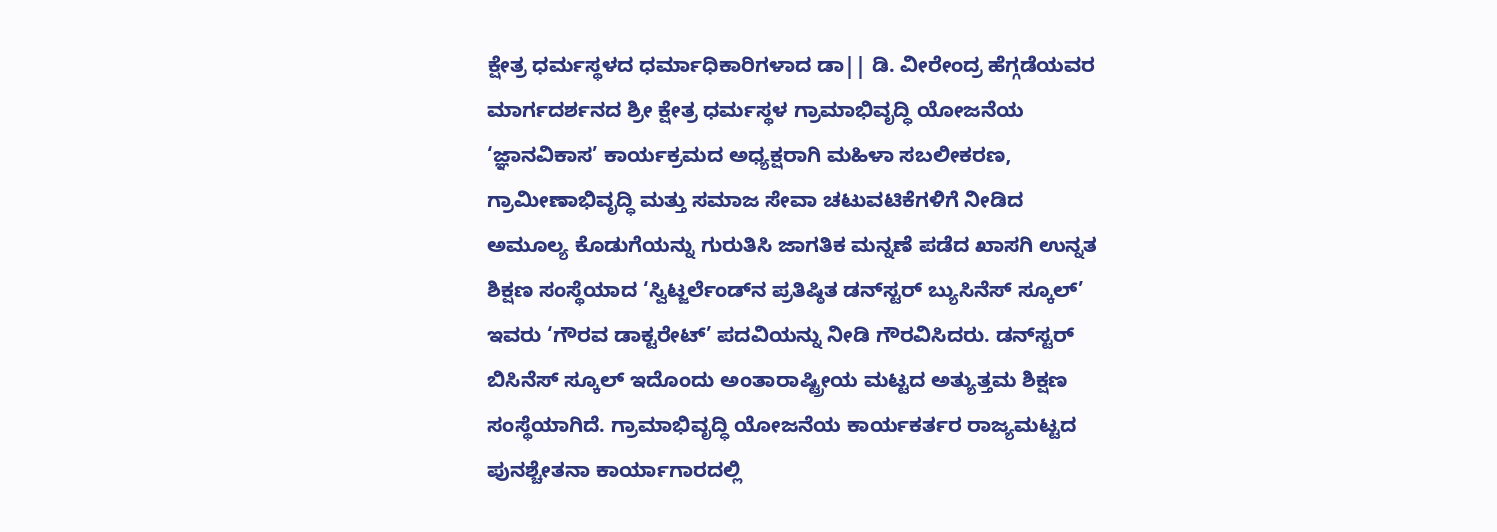ಕ್ಷೇತ್ರ ಧರ್ಮಸ್ಥಳದ ಧರ್ಮಾಧಿಕಾರಿಗಳಾದ ಡಾ|| ಡಿ. ವೀರೇಂದ್ರ ಹೆಗ್ಗಡೆಯವರ ಮಾರ್ಗದರ್ಶನದ ಶ್ರೀ ಕ್ಷೇತ್ರ ಧರ್ಮಸ್ಥಳ ಗ್ರಾಮಾಭಿವೃದ್ಧಿ ಯೋಜನೆಯ ‘ಜ್ಞಾನವಿಕಾಸ’ ಕಾರ್ಯಕ್ರಮದ ಅಧ್ಯಕ್ಷರಾಗಿ ಮಹಿಳಾ ಸಬಲೀಕರಣ, ಗ್ರಾಮೀಣಾಭಿವೃದ್ಧಿ ಮತ್ತು ಸಮಾಜ ಸೇವಾ ಚಟುವಟಿಕೆಗಳಿಗೆ ನೀಡಿದ ಅಮೂಲ್ಯ ಕೊಡುಗೆಯನ್ನು ಗುರುತಿಸಿ ಜಾಗತಿಕ ಮನ್ನಣೆ ಪಡೆದ ಖಾಸಗಿ ಉನ್ನತ ಶಿಕ್ಷಣ ಸಂಸ್ಥೆಯಾದ ‘ಸ್ವಿಟ್ಜರ್ಲೆಂಡ್‌ನ ಪ್ರತಿಷ್ಠಿತ ಡನ್‌ಸ್ಟರ್ ಬ್ಯುಸಿನೆಸ್ ಸ್ಕೂಲ್’ ಇವರು ‘ಗೌರವ ಡಾಕ್ಟರೇಟ್’ ಪದವಿಯನ್ನು ನೀಡಿ ಗೌರವಿಸಿದರು. ಡನ್‌ಸ್ಟರ್ ಬಿಸಿನೆಸ್ ಸ್ಕೂಲ್ ಇದೊಂದು ಅಂತಾರಾಷ್ಟ್ರೀಯ ಮಟ್ಟದ ಅತ್ಯುತ್ತಮ ಶಿಕ್ಷಣ ಸಂಸ್ಥೆಯಾಗಿದೆ. ಗ್ರಾಮಾಭಿವೃದ್ಧಿ ಯೋಜನೆಯ ಕಾರ್ಯಕರ್ತರ ರಾಜ್ಯಮಟ್ಟದ ಪುನಶ್ಚೇತನಾ ಕಾರ್ಯಾಗಾರದಲ್ಲಿ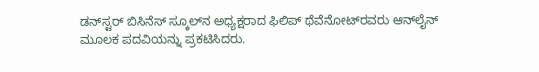ಡನ್‌ಸ್ಟರ್ ಬಿಸಿನೆಸ್ ಸ್ಕೂಲ್‌ನ ಅಧ್ಯಕ್ಷರಾದ ಫಿಲಿಪ್ ಥೆವೆನೋಟ್‌ರವರು ಆನ್‌ಲೈನ್ ಮೂಲಕ ಪದವಿಯನ್ನು ಪ್ರಕಟಿಸಿದರು.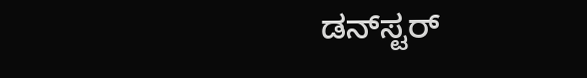ಡನ್‌ಸ್ಟರ್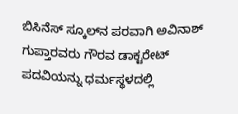ಬಿಸಿನೆಸ್ ಸ್ಕೂಲ್‌ನ ಪರವಾಗಿ ಅವಿನಾಶ್ ಗುಪ್ತಾರವರು ಗೌರವ ಡಾಕ್ಟರೇಟ್ ಪದವಿಯನ್ನು ಧರ್ಮಸ್ಥಳದಲ್ಲಿ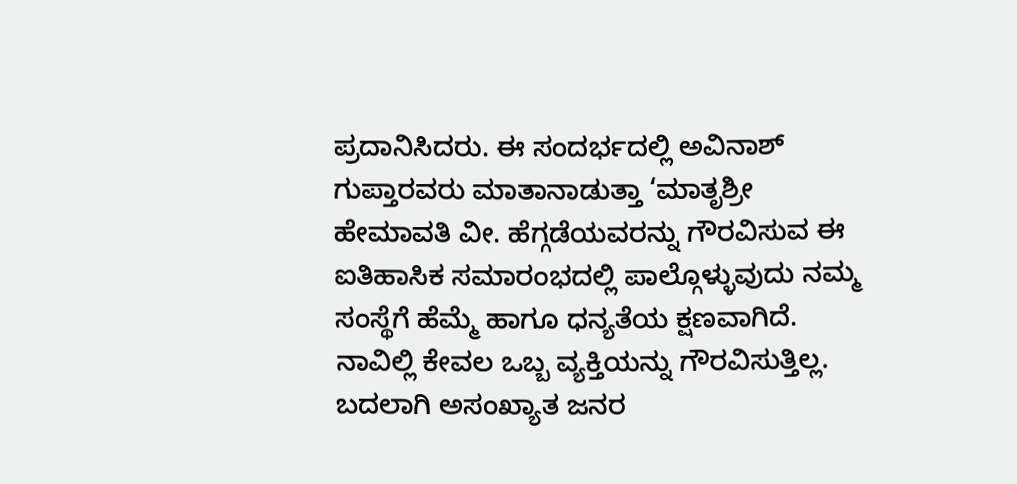ಪ್ರದಾನಿಸಿದರು. ಈ ಸಂದರ್ಭದಲ್ಲಿ ಅವಿನಾಶ್ ಗುಪ್ತಾರವರು ಮಾತಾನಾಡುತ್ತಾ ‘ಮಾತೃಶ್ರೀ ಹೇಮಾವತಿ ವೀ. ಹೆಗ್ಗಡೆಯವರನ್ನು ಗೌರವಿಸುವ ಈ ಐತಿಹಾಸಿಕ ಸಮಾರಂಭದಲ್ಲಿ ಪಾಲ್ಗೊಳ್ಳುವುದು ನಮ್ಮ ಸಂಸ್ಥೆಗೆ ಹೆಮ್ಮೆ ಹಾಗೂ ಧನ್ಯತೆಯ ಕ್ಷಣವಾಗಿದೆ. ನಾವಿಲ್ಲಿ ಕೇವಲ ಒಬ್ಬ ವ್ಯಕ್ತಿಯನ್ನು ಗೌರವಿಸುತ್ತಿಲ್ಲ. ಬದಲಾಗಿ ಅಸಂಖ್ಯಾತ ಜನರ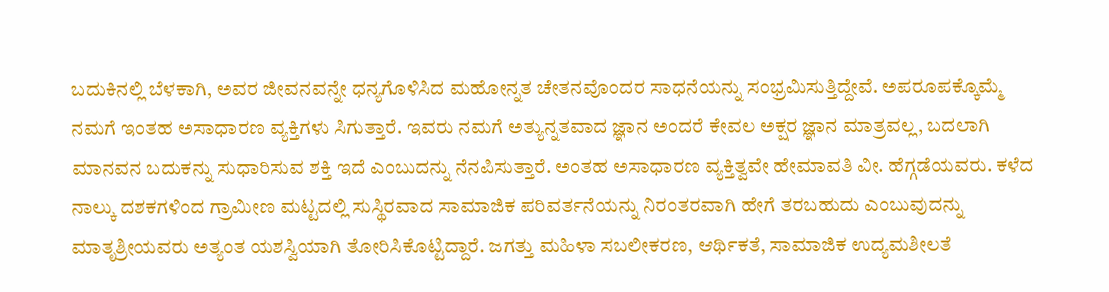ಬದುಕಿನಲ್ಲಿ ಬೆಳಕಾಗಿ, ಅವರ ಜೀವನವನ್ನೇ ಧನ್ಯಗೊಳಿಸಿದ ಮಹೋನ್ನತ ಚೇತನವೊಂದರ ಸಾಧನೆಯನ್ನು ಸಂಭ್ರಮಿಸುತ್ತಿದ್ದೇವೆ. ಅಪರೂಪಕ್ಕೊಮ್ಮೆ ನಮಗೆ ಇಂತಹ ಅಸಾಧಾರಣ ವ್ಯಕ್ತಿಗಳು ಸಿಗುತ್ತಾರೆ. ಇವರು ನಮಗೆ ಅತ್ಯುನ್ನತವಾದ ಜ್ಞಾನ ಅಂದರೆ ಕೇವಲ ಅಕ್ಷರ ಜ್ಞಾನ ಮಾತ್ರವಲ್ಲ, ಬದಲಾಗಿ ಮಾನವನ ಬದುಕನ್ನು ಸುಧಾರಿಸುವ ಶಕ್ತಿ ಇದೆ ಎಂಬುದನ್ನು ನೆನಪಿಸುತ್ತಾರೆ. ಅಂತಹ ಅಸಾಧಾರಣ ವ್ಯಕ್ತಿತ್ವವೇ ಹೇಮಾವತಿ ವೀ. ಹೆಗ್ಗಡೆಯವರು. ಕಳೆದ ನಾಲ್ಕು ದಶಕಗಳಿಂದ ಗ್ರಾಮೀಣ ಮಟ್ಟದಲ್ಲಿ ಸುಸ್ಥಿರವಾದ ಸಾಮಾಜಿಕ ಪರಿವರ್ತನೆಯನ್ನು ನಿರಂತರವಾಗಿ ಹೇಗೆ ತರಬಹುದು ಎಂಬುವುದನ್ನು ಮಾತೃಶ್ರೀಯವರು ಅತ್ಯಂತ ಯಶಸ್ವಿಯಾಗಿ ತೋರಿಸಿಕೊಟ್ಟಿದ್ದಾರೆ. ಜಗತ್ತು ಮಹಿಳಾ ಸಬಲೀಕರಣ, ಆರ್ಥಿಕತೆ, ಸಾಮಾಜಿಕ ಉದ್ಯಮಶೀಲತೆ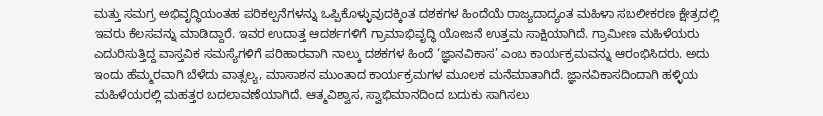ಮತ್ತು ಸಮಗ್ರ ಅಭಿವೃದ್ಧಿಯಂತಹ ಪರಿಕಲ್ಪನೆಗಳನ್ನು ಒಪ್ಪಿಕೊಳ್ಳುವುದಕ್ಕಿಂತ ದಶಕಗಳ ಹಿಂದೆಯೆ ರಾಜ್ಯದಾದ್ಯಂತ ಮಹಿಳಾ ಸಬಲೀಕರಣ ಕ್ಷೇತ್ರದಲ್ಲಿ ಇವರು ಕೆಲಸವನ್ನು ಮಾಡಿದ್ದಾರೆ. ಇವರ ಉದಾತ್ತ ಆದರ್ಶಗಳಿಗೆ ಗ್ರಾಮಾಭಿವೃದ್ಧಿ ಯೋಜನೆ ಉತ್ತಮ ಸಾಕ್ಷಿಯಾಗಿದೆ. ಗ್ರಾಮೀಣ ಮಹಿಳೆಯರು ಎದುರಿಸುತ್ತಿದ್ದ ವಾಸ್ತವಿಕ ಸಮಸ್ಯೆಗಳಿಗೆ ಪರಿಹಾರವಾಗಿ ನಾಲ್ಕು ದಶಕಗಳ ಹಿಂದೆ ‘ಜ್ಞಾನವಿಕಾಸ’ ಎಂಬ ಕಾರ್ಯಕ್ರಮವನ್ನು ಆರಂಭಿಸಿದರು. ಅದು ಇಂದು ಹೆಮ್ಮರವಾಗಿ ಬೆಳೆದು ವಾತ್ಸಲ್ಯ, ಮಾಸಾಶನ ಮುಂತಾದ ಕಾರ್ಯಕ್ರಮಗಳ ಮೂಲಕ ಮನೆಮಾತಾಗಿದೆ. ಜ್ಞಾನವಿಕಾಸದಿಂದಾಗಿ ಹಳ್ಳಿಯ ಮಹಿಳೆಯರಲ್ಲಿ ಮಹತ್ತರ ಬದಲಾವಣೆಯಾಗಿದೆ. ಆತ್ಮವಿಶ್ವಾಸ, ಸ್ವಾಭಿಮಾನದಿಂದ ಬದುಕು ಸಾಗಿಸಲು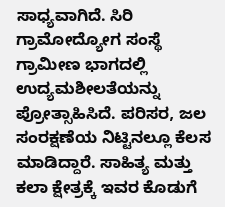ಸಾಧ್ಯವಾಗಿದೆ. ಸಿರಿ ಗ್ರಾಮೋದ್ಯೋಗ ಸಂಸ್ಥೆ ಗ್ರಾಮೀಣ ಭಾಗದಲ್ಲಿ ಉದ್ಯಮಶೀಲತೆಯನ್ನು ಪ್ರೋತ್ಸಾಹಿಸಿದೆ. ಪರಿಸರ, ಜಲ ಸಂರಕ್ಷಣೆಯ ನಿಟ್ಟಿನಲ್ಲೂ ಕೆಲಸ ಮಾಡಿದ್ದಾರೆ. ಸಾಹಿತ್ಯ ಮತ್ತು ಕಲಾ ಕ್ಷೇತ್ರಕ್ಕೆ ಇವರ ಕೊಡುಗೆ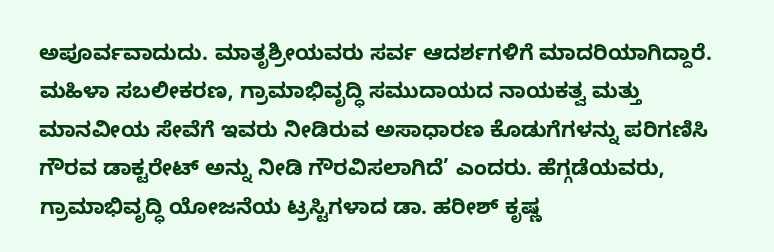ಅಪೂರ್ವವಾದುದು. ಮಾತೃಶ್ರೀಯವರು ಸರ್ವ ಆದರ್ಶಗಳಿಗೆ ಮಾದರಿಯಾಗಿದ್ದಾರೆ. ಮಹಿಳಾ ಸಬಲೀಕರಣ, ಗ್ರಾಮಾಭಿವೃದ್ಧಿ ಸಮುದಾಯದ ನಾಯಕತ್ವ ಮತ್ತು ಮಾನವೀಯ ಸೇವೆಗೆ ಇವರು ನೀಡಿರುವ ಅಸಾಧಾರಣ ಕೊಡುಗೆಗಳನ್ನು ಪರಿಗಣಿಸಿ ಗೌರವ ಡಾಕ್ಟರೇಟ್ ಅನ್ನು ನೀಡಿ ಗೌರವಿಸಲಾಗಿದೆ’ ಎಂದರು. ಹೆಗ್ಗಡೆಯವರು, ಗ್ರಾಮಾಭಿವೃದ್ಧಿ ಯೋಜನೆಯ ಟ್ರಸ್ಟಿಗಳಾದ ಡಾ. ಹರೀಶ್ ಕೃಷ್ಣ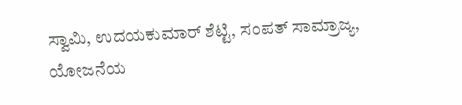ಸ್ವಾಮಿ, ಉದಯಕುಮಾರ್ ಶೆಟ್ಟಿ, ಸಂಪತ್ ಸಾಮ್ರಾಜ್ಯ, ಯೋಜನೆಯ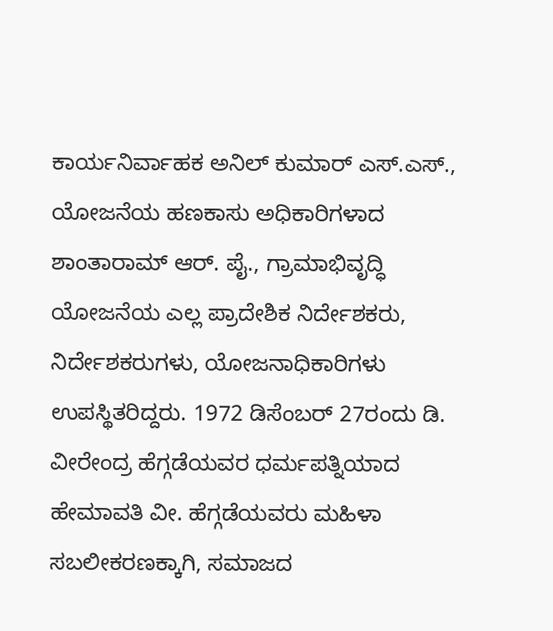ಕಾರ್ಯನಿರ್ವಾಹಕ ಅನಿಲ್ ಕುಮಾರ್ ಎಸ್.ಎಸ್., ಯೋಜನೆಯ ಹಣಕಾಸು ಅಧಿಕಾರಿಗಳಾದ ಶಾಂತಾರಾಮ್ ಆರ್. ಪೈ., ಗ್ರಾಮಾಭಿವೃದ್ಧಿ ಯೋಜನೆಯ ಎಲ್ಲ ಪ್ರಾದೇಶಿಕ ನಿರ್ದೇಶಕರು, ನಿರ್ದೇಶಕರುಗಳು, ಯೋಜನಾಧಿಕಾರಿಗಳು ಉಪಸ್ಥಿತರಿದ್ದರು. 1972 ಡಿಸೆಂಬರ್ 27ರಂದು ಡಿ. ವೀರೇಂದ್ರ ಹೆಗ್ಗಡೆಯವರ ಧರ್ಮಪತ್ನಿಯಾದ ಹೇಮಾವತಿ ವೀ. ಹೆಗ್ಗಡೆಯವರು ಮಹಿಳಾ ಸಬಲೀಕರಣಕ್ಕಾಗಿ, ಸಮಾಜದ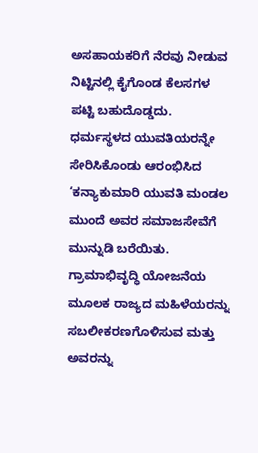ಅಸಹಾಯಕರಿಗೆ ನೆರವು ನೀಡುವ ನಿಟ್ಟಿನಲ್ಲಿ ಕೈಗೊಂಡ ಕೆಲಸಗಳ ಪಟ್ಟಿ ಬಹುದೊಡ್ಡದು. ಧರ್ಮಸ್ಥಳದ ಯುವತಿಯರನ್ನೇ ಸೇರಿಸಿಕೊಂಡು ಆರಂಭಿಸಿದ ‘ಕನ್ಯಾಕುಮಾರಿ ಯುವತಿ ಮಂಡಲ ಮುಂದೆ ಅವರ ಸಮಾಜಸೇವೆಗೆ ಮುನ್ನುಡಿ ಬರೆಯಿತು. ಗ್ರಾಮಾಭಿವೃದ್ಧಿ ಯೋಜನೆಯ ಮೂಲಕ ರಾಜ್ಯದ ಮಹಿಳೆಯರನ್ನು ಸಬಲೀಕರಣಗೊಳಿಸುವ ಮತ್ತು ಅವರನ್ನು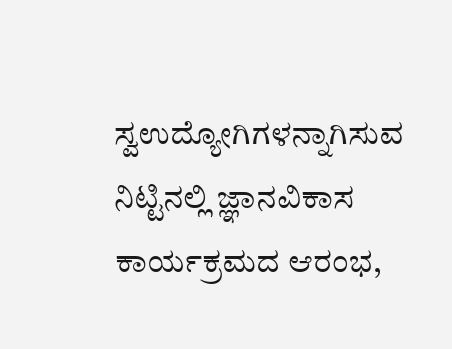ಸ್ವಉದ್ಯೋಗಿಗಳನ್ನಾಗಿಸುವ ನಿಟ್ಟಿನಲ್ಲಿ ಜ್ಞಾನವಿಕಾಸ ಕಾರ್ಯಕ್ರಮದ ಆರಂಭ,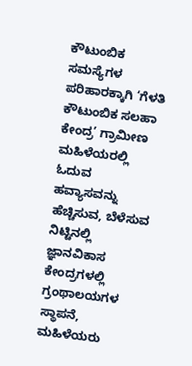ಕೌಟುಂಬಿಕ ಸಮಸ್ಯೆಗಳ ಪರಿಹಾರಕ್ಕಾಗಿ ‘ಗೆಳತಿ ಕೌಟುಂಬಿಕ ಸಲಹಾ ಕೇಂದ್ರ’ ಗ್ರಾಮೀಣ ಮಹಿಳೆಯರಲ್ಲಿ ಓದುವ ಹವ್ಯಾಸವನ್ನು ಹೆಚ್ಚಿಸುವ, ಬೆಳೆಸುವ ನಿಟ್ಟಿನಲ್ಲಿ ಜ್ಞಾನವಿಕಾಸ ಕೇಂದ್ರಗಳಲ್ಲಿ ಗ್ರಂಥಾಲಯಗಳ ಸ್ಥಾಪನೆ, ಮಹಿಳೆಯರು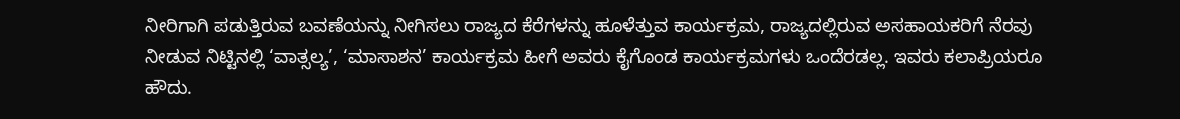ನೀರಿಗಾಗಿ ಪಡುತ್ತಿರುವ ಬವಣೆಯನ್ನು ನೀಗಿಸಲು ರಾಜ್ಯದ ಕೆರೆಗಳನ್ನು ಹೂಳೆತ್ತುವ ಕಾರ್ಯಕ್ರಮ, ರಾಜ್ಯದಲ್ಲಿರುವ ಅಸಹಾಯಕರಿಗೆ ನೆರವು ನೀಡುವ ನಿಟ್ಟಿನಲ್ಲಿ ‘ವಾತ್ಸಲ್ಯ’, ‘ಮಾಸಾಶನ’ ಕಾರ್ಯಕ್ರಮ ಹೀಗೆ ಅವರು ಕೈಗೊಂಡ ಕಾರ್ಯಕ್ರಮಗಳು ಒಂದೆರಡಲ್ಲ. ಇವರು ಕಲಾಪ್ರಿಯರೂ ಹೌದು.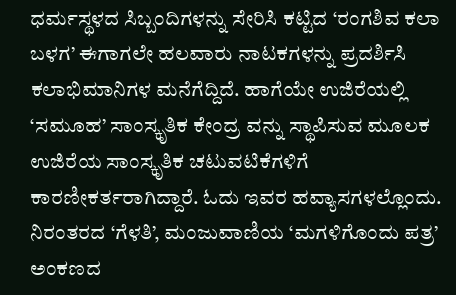ಧರ್ಮಸ್ಥಳದ ಸಿಬ್ಬಂದಿಗಳನ್ನು ಸೇರಿಸಿ ಕಟ್ಟಿದ ‘ರಂಗಶಿವ ಕಲಾ ಬಳಗ’ ಈಗಾಗಲೇ ಹಲವಾರು ನಾಟಕಗಳನ್ನು ಪ್ರದರ್ಶಿಸಿ ಕಲಾಭಿಮಾನಿಗಳ ಮನೆಗೆದ್ದಿದೆ. ಹಾಗೆಯೇ ಉಜಿರೆಯಲ್ಲಿ ‘ಸಮೂಹ’ ಸಾಂಸ್ಕೃತಿಕ ಕೇಂದ್ರ ವನ್ನು ಸ್ಥಾಪಿಸುವ ಮೂಲಕ ಉಜಿರೆಯ ಸಾಂಸ್ಕೃತಿಕ ಚಟುವಟಿಕೆಗಳಿಗೆ ಕಾರಣೀಕರ್ತರಾಗಿದ್ದಾರೆ. ಓದು ಇವರ ಹವ್ಯಾಸಗಳಲ್ಲೊಂದು. ನಿರಂತರದ ‘ಗೆಳತಿ’, ಮಂಜುವಾಣಿಯ ‘ಮಗಳಿಗೊಂದು ಪತ್ರ’ ಅಂಕಣದ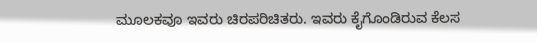ಮೂಲಕವೂ ಇವರು ಚಿರಪರಿಚಿತರು. ಇವರು ಕೈಗೊಂಡಿರುವ ಕೆಲಸ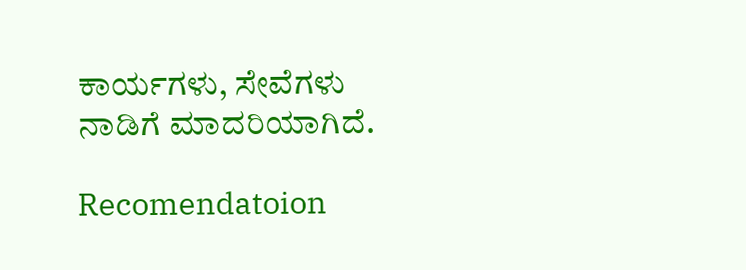ಕಾರ್ಯಗಳು, ಸೇವೆಗಳು ನಾಡಿಗೆ ಮಾದರಿಯಾಗಿದೆ.

Recomendatoion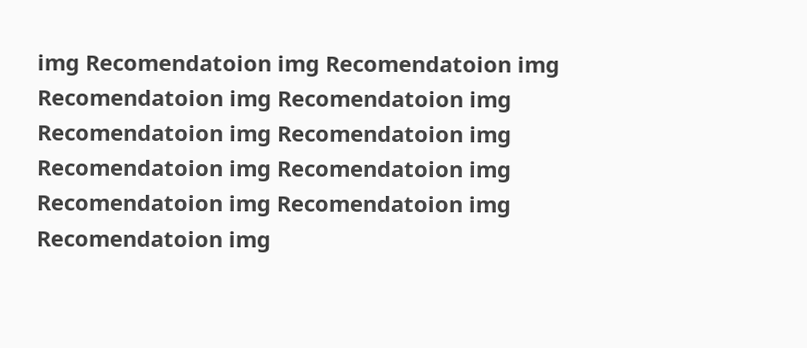img Recomendatoion img Recomendatoion img Recomendatoion img Recomendatoion img Recomendatoion img Recomendatoion img Recomendatoion img Recomendatoion img Recomendatoion img Recomendatoion img Recomendatoion img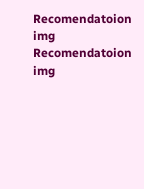Recomendatoion img Recomendatoion img